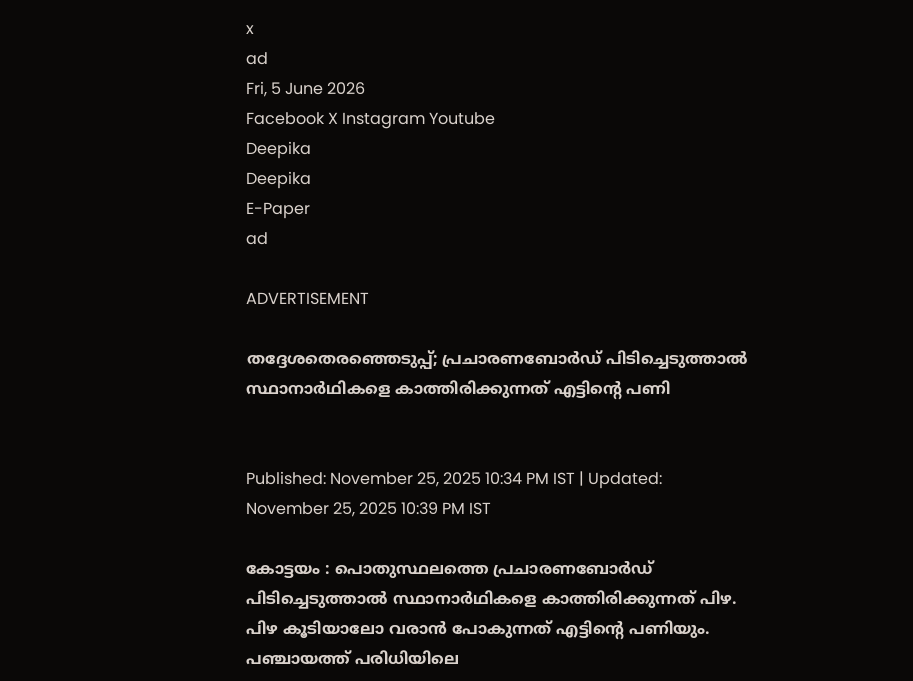x
ad
Fri, 5 June 2026
Facebook X Instagram Youtube
Deepika
Deepika
E-Paper
ad

ADVERTISEMENT

തദ്ദേശതെരഞ്ഞെടുപ്പ്; പ്രചാരണബോര്‍ഡ് പിടിച്ചെടുത്താല്‍ സ്ഥാനാര്‍ഥികളെ കാത്തിരിക്കുന്നത് എട്ടിന്‍റെ പണി


Published: November 25, 2025 10:34 PM IST | Updated: November 25, 2025 10:39 PM IST

കോട്ടയം : പൊതുസ്ഥലത്തെ പ്രചാരണബോര്‍ഡ് പിടിച്ചെടുത്താല്‍ സ്ഥാനാര്‍ഥികളെ കാത്തിരിക്കുന്നത് പിഴ. പിഴ കൂടിയാലോ വരാന്‍ പോകുന്നത് എട്ടിന്‍റെ പണിയും. പഞ്ചായത്ത് പരിധിയിലെ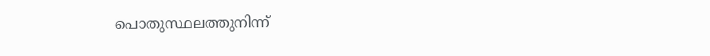പൊതുസ്ഥലത്തുനിന്ന്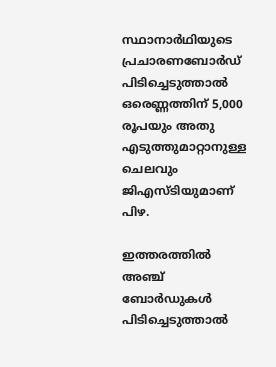സ്ഥാനാര്‍ഥിയുടെ പ്രചാരണബോര്‍ഡ് പിടിച്ചെടുത്താല്‍ ഒരെണ്ണത്തിന് 5,000 രൂപയും അതു എടുത്തുമാറ്റാനുള്ള ചെലവും ജിഎസ്ടിയുമാണ് പിഴ.

ഇത്തരത്തില്‍ അഞ്ച് ബോര്‍ഡുകള്‍ പിടിച്ചെടുത്താല്‍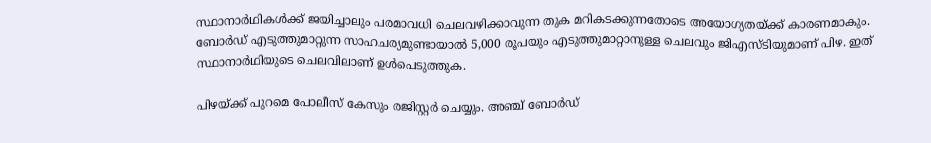സ്ഥാനാര്‍ഥികള്‍ക്ക് ജയിച്ചാലും പരമാവധി ചെലവഴിക്കാവുന്ന തുക മറികടക്കുന്നതോടെ അയോഗ്യതയ്ക്ക് കാരണമാകും. ബോര്‍ഡ് എടുത്തുമാറ്റുന്ന സാഹചര്യമുണ്ടായാല്‍ 5,000 രൂപയും എടുത്തുമാറ്റാനുള്ള ചെലവും ജിഎസ്ടിയുമാണ് പിഴ. ഇത് സ്ഥാനാര്‍ഥിയുടെ ചെലവിലാണ് ഉള്‍പെടുത്തുക.

പിഴയ്ക്ക് പുറമെ പോലീസ് കേസും രജിസ്റ്റര്‍ ചെയ്യും. അഞ്ച് ബോര്‍ഡ്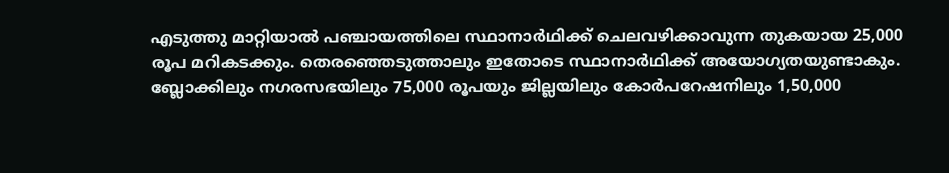എടുത്തു മാറ്റിയാല്‍ പഞ്ചായത്തിലെ സ്ഥാനാര്‍ഥിക്ക് ചെലവഴിക്കാവുന്ന തുകയായ 25,000 രൂപ മറികടക്കും. തെരഞ്ഞെടുത്താലും ഇതോടെ സ്ഥാനാര്‍ഥിക്ക് അയോഗ്യതയുണ്ടാകും. ബ്ലോക്കിലും നഗരസഭയിലും 75,000 രൂപയും ജില്ലയിലും കോര്‍പറേഷനിലും 1,50,000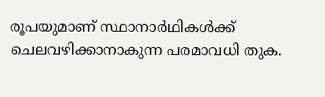രൂപയുമാണ് സ്ഥാനാര്‍ഥികള്‍ക്ക് ചെലവഴിക്കാനാകുന്ന പരമാവധി തുക.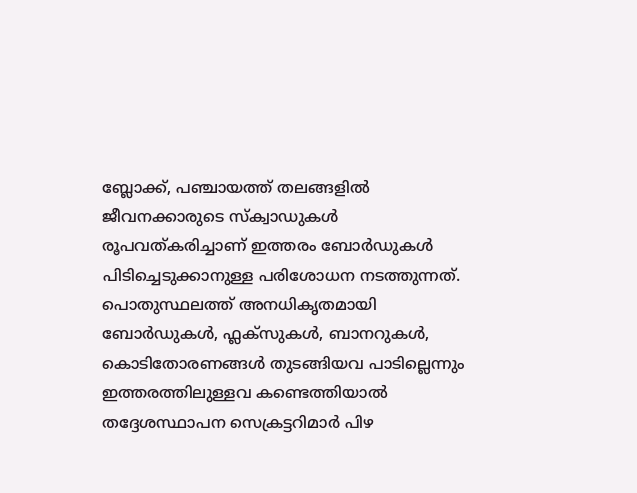ബ്ലോക്ക്, പഞ്ചായത്ത് തലങ്ങളില്‍ ജീവനക്കാരുടെ സ്‌ക്വാഡുകള്‍ രൂപവത്കരിച്ചാണ് ഇത്തരം ബോര്‍ഡുകള്‍ പിടിച്ചെടുക്കാനുള്ള പരിശോധന നടത്തുന്നത്. പൊതുസ്ഥലത്ത് അനധികൃതമായി ബോര്‍ഡുകള്‍, ഫ്ലക്സുകൾ, ബാനറുകള്‍, കൊടിതോരണങ്ങള്‍ തുടങ്ങിയവ പാടില്ലെന്നും ഇത്തരത്തിലുള്ളവ കണ്ടെത്തിയാല്‍ തദ്ദേശസ്ഥാപന സെക്രട്ടറിമാര്‍ പിഴ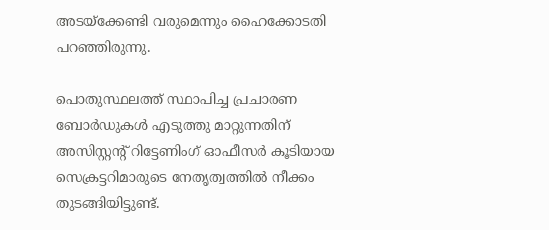അടയ്ക്കേണ്ടി വരുമെന്നും ഹൈക്കോടതി പറഞ്ഞിരുന്നു.

പൊതുസ്ഥലത്ത് സ്ഥാപിച്ച പ്രചാരണ ബോര്‍ഡുകള്‍ എടുത്തു മാറ്റുന്നതിന് അസിസ്റ്റന്‍റ് റിട്ടേണിംഗ് ഓഫീസര്‍ കൂടിയായ സെക്രട്ടറിമാരുടെ നേതൃത്വത്തില്‍ നീക്കം തുടങ്ങിയിട്ടുണ്ട്.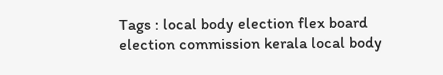Tags : local body election flex board election commission kerala local body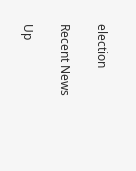election

Recent News

Up